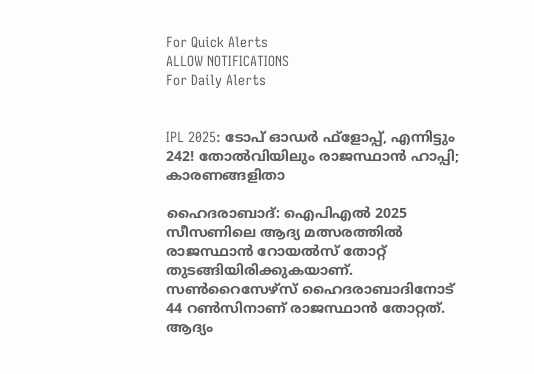For Quick Alerts
ALLOW NOTIFICATIONS
For Daily Alerts


IPL 2025: ടോപ് ഓഡര്‍ ഫ്‌ളോപ്പ്, എന്നിട്ടും 242! തോല്‍വിയിലും രാജസ്ഥാന്‍ ഹാപ്പി; കാരണങ്ങളിതാ

ഹൈദരാബാദ്: ഐപിഎല്‍ 2025 സീസണിലെ ആദ്യ മത്സരത്തില്‍ രാജസ്ഥാന്‍ റോയല്‍സ് തോറ്റ് തുടങ്ങിയിരിക്കുകയാണ്. സണ്‍റൈസേഴ്‌സ് ഹൈദരാബാദിനോട് 44 റണ്‍സിനാണ് രാജസ്ഥാന്‍ തോറ്റത്. ആദ്യം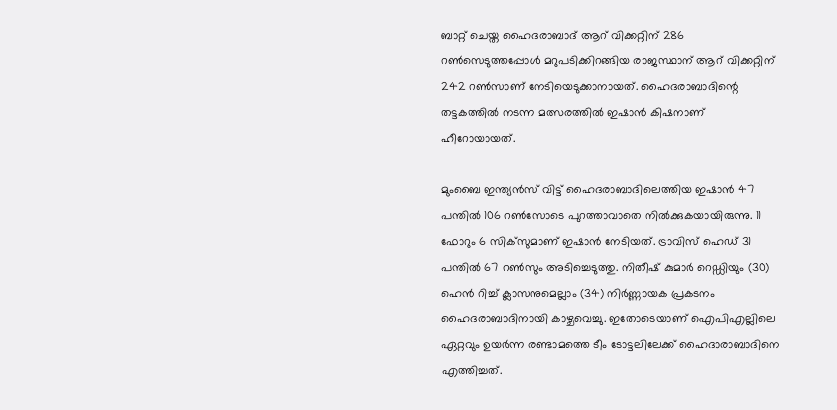ബാറ്റ് ചെയ്ത ഹൈദരാബാദ് ആറ് വിക്കറ്റിന് 286 റണ്‍സെടുത്തപ്പോള്‍ മറുപടിക്കിറങ്ങിയ രാജസ്ഥാന് ആറ് വിക്കറ്റിന് 242 റണ്‍സാണ് നേടിയെടുക്കാനായത്. ഹൈദരാബാദിന്റെ തട്ടകത്തില്‍ നടന്ന മത്സരത്തില്‍ ഇഷാന്‍ കിഷനാണ് ഹീറോയായത്.

മുംബൈ ഇന്ത്യന്‍സ് വിട്ട് ഹൈദരാബാദിലെത്തിയ ഇഷാന്‍ 47 പന്തില്‍ 106 റണ്‍സോടെ പുറത്താവാതെ നില്‍ക്കുകയായിരുന്നു. 11 ഫോറും 6 സിക്‌സുമാണ് ഇഷാന്‍ നേടിയത്. ട്രാവിസ് ഹെഡ് 31 പന്തില്‍ 67 റണ്‍സും അടിച്ചെടുത്തു. നിതീഷ് കുമാര്‍ റെഡ്ഡിയും (30) ഹെന്‍ റിച്ച് ക്ലാസനുമെല്ലാം (34) നിര്‍ണ്ണായക പ്രകടനം ഹൈദരാബാദിനായി കാഴ്ചവെച്ചു. ഇതോടെയാണ് ഐപിഎല്ലിലെ ഏറ്റവും ഉയര്‍ന്ന രണ്ടാമത്തെ ടീം ടോട്ടലിലേക്ക് ഹൈദാരാബാദിനെ എത്തിച്ചത്.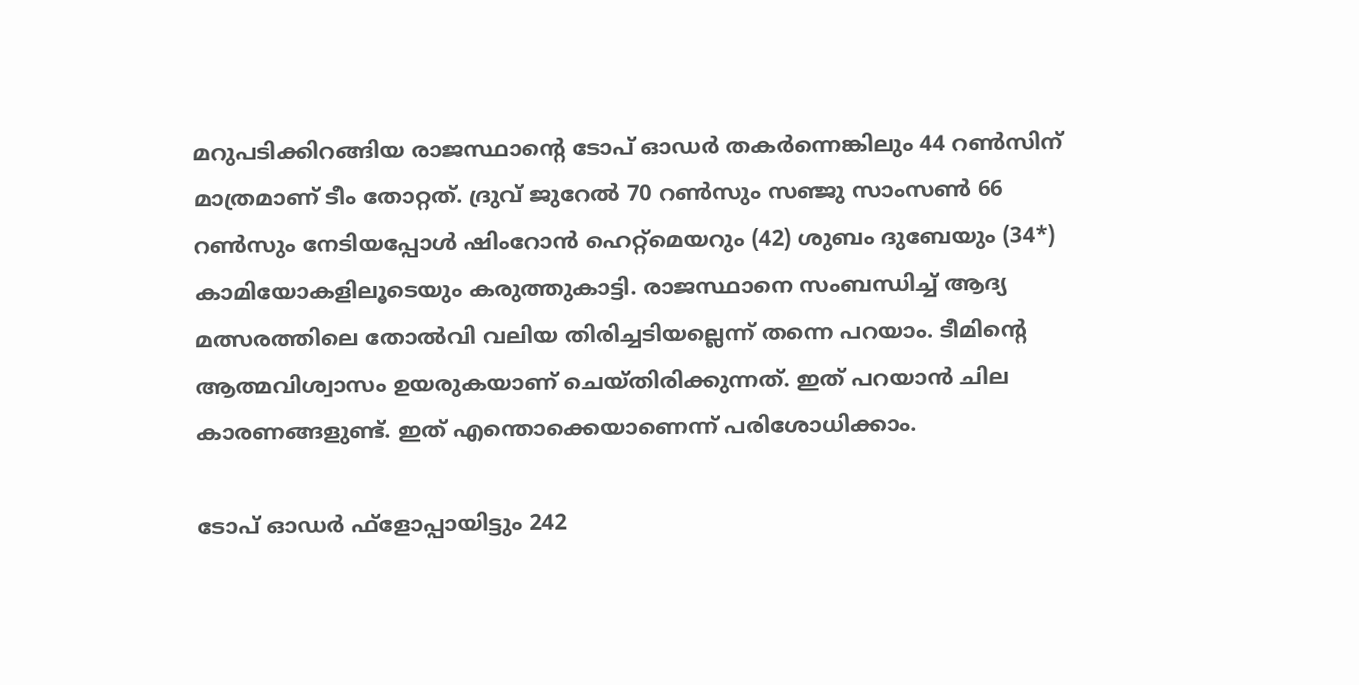മറുപടിക്കിറങ്ങിയ രാജസ്ഥാന്റെ ടോപ് ഓഡര്‍ തകര്‍ന്നെങ്കിലും 44 റണ്‍സിന് മാത്രമാണ് ടീം തോറ്റത്. ദ്രുവ് ജുറേല്‍ 70 റണ്‍സും സഞ്ജു സാംസണ്‍ 66 റണ്‍സും നേടിയപ്പോള്‍ ഷിംറോന്‍ ഹെറ്റ്‌മെയറും (42) ശുബം ദുബേയും (34*) കാമിയോകളിലൂടെയും കരുത്തുകാട്ടി. രാജസ്ഥാനെ സംബന്ധിച്ച് ആദ്യ മത്സരത്തിലെ തോല്‍വി വലിയ തിരിച്ചടിയല്ലെന്ന് തന്നെ പറയാം. ടീമിന്റെ ആത്മവിശ്വാസം ഉയരുകയാണ് ചെയ്തിരിക്കുന്നത്. ഇത് പറയാന്‍ ചില കാരണങ്ങളുണ്ട്. ഇത് എന്തൊക്കെയാണെന്ന് പരിശോധിക്കാം.

ടോപ് ഓഡര്‍ ഫ്‌ളോപ്പായിട്ടും 242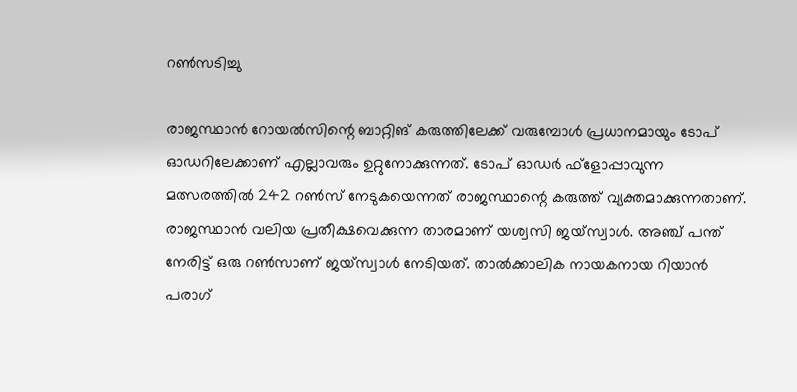റണ്‍സടിച്ചു

രാജസ്ഥാന്‍ റോയല്‍സിന്റെ ബാറ്റിങ് കരുത്തിലേക്ക് വരുമ്പോള്‍ പ്രധാനമായും ടോപ് ഓഡറിലേക്കാണ് എല്ലാവരും ഉറ്റുനോക്കുന്നത്. ടോപ് ഓഡര്‍ ഫ്‌ളോപ്പാവുന്ന മത്സരത്തില്‍ 242 റണ്‍സ് നേടുകയെന്നത് രാജസ്ഥാന്റെ കരുത്ത് വ്യക്തമാക്കുന്നതാണ്. രാജസ്ഥാന്‍ വലിയ പ്രതീക്ഷവെക്കുന്ന താരമാണ് യശ്വസി ജയ്‌സ്വാള്‍. അഞ്ച് പന്ത് നേരിട്ട് ഒരു റണ്‍സാണ് ജയ്‌സ്വാള്‍ നേടിയത്. താല്‍ക്കാലിക നായകനായ റിയാന്‍ പരാഗ്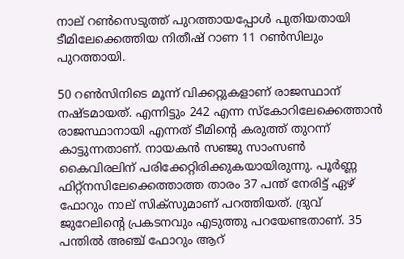നാല് റണ്‍സെടുത്ത് പുറത്തായപ്പോള്‍ പുതിയതായി ടീമിലേക്കെത്തിയ നിതീഷ് റാണ 11 റണ്‍സിലും പുറത്തായി.

50 റണ്‍സിനിടെ മൂന്ന് വിക്കറ്റുകളാണ് രാജസ്ഥാന് നഷ്ടമായത്. എന്നിട്ടും 242 എന്ന സ്‌കോറിലേക്കെത്താന്‍ രാജസ്ഥാനായി എന്നത് ടീമിന്റെ കരുത്ത് തുറന്ന് കാട്ടുന്നതാണ്. നായകന്‍ സഞ്ജു സാംസണ്‍ കൈവിരലിന് പരിക്കേറ്റിരിക്കുകയായിരുന്നു. പൂര്‍ണ്ണ ഫിറ്റ്‌നസിലേക്കെത്താത്ത താരം 37 പന്ത് നേരിട്ട് ഏഴ് ഫോറും നാല് സിക്‌സുമാണ് പറത്തിയത്. ദ്രുവ് ജുറേലിന്റെ പ്രകടനവും എടുത്തു പറയേണ്ടതാണ്. 35 പന്തില്‍ അഞ്ച് ഫോറും ആറ്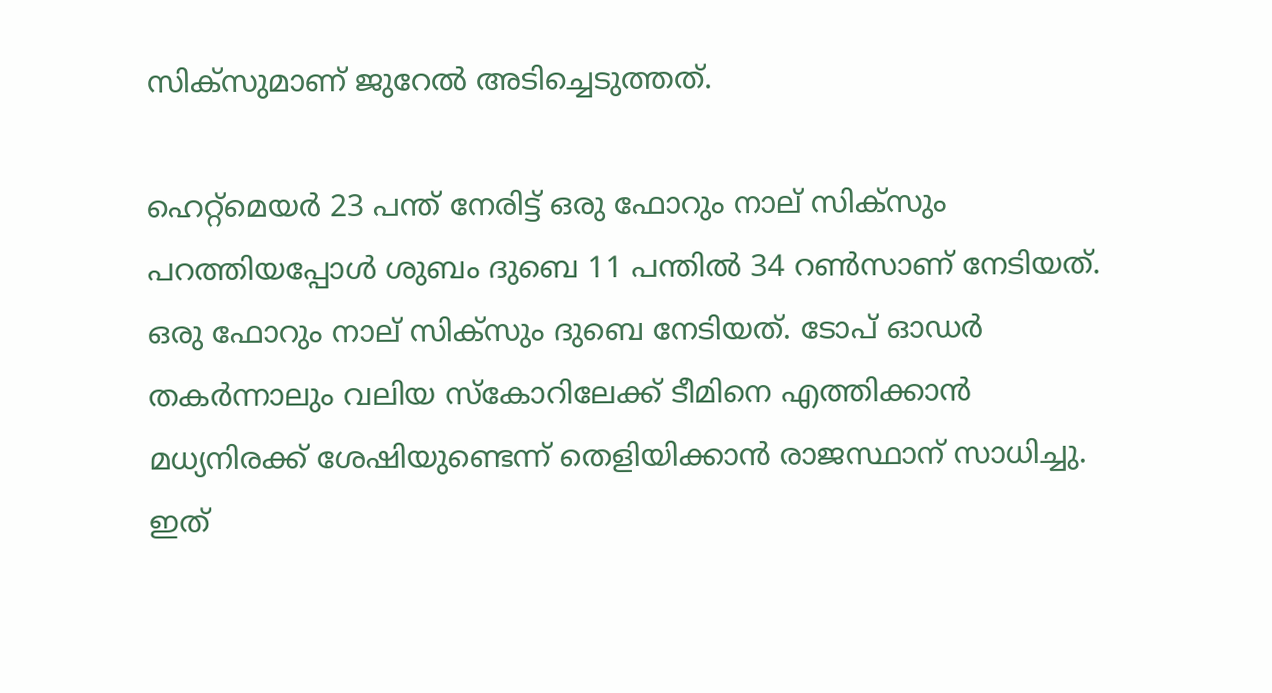സിക്‌സുമാണ് ജുറേല്‍ അടിച്ചെടുത്തത്.

ഹെറ്റ്‌മെയര്‍ 23 പന്ത് നേരിട്ട് ഒരു ഫോറും നാല് സിക്‌സും പറത്തിയപ്പോള്‍ ശുബം ദുബെ 11 പന്തില്‍ 34 റണ്‍സാണ് നേടിയത്. ഒരു ഫോറും നാല് സിക്‌സും ദുബെ നേടിയത്. ടോപ് ഓഡര്‍ തകര്‍ന്നാലും വലിയ സ്‌കോറിലേക്ക് ടീമിനെ എത്തിക്കാന്‍ മധ്യനിരക്ക് ശേഷിയുണ്ടെന്ന് തെളിയിക്കാന്‍ രാജസ്ഥാന് സാധിച്ചു. ഇത്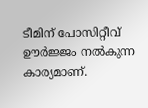ടീമിന് പോസിറ്റീവ് ഊര്‍ജ്ജം നല്‍കുന്ന കാര്യമാണ്.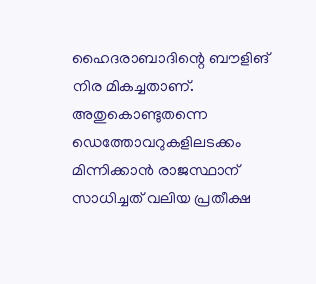ഹൈദരാബാദിന്റെ ബൗളിങ് നിര മികച്ചതാണ്. അതുകൊണ്ടുതന്നെ ഡെത്തോവറുകളിലടക്കം മിന്നിക്കാന്‍ രാജസ്ഥാന് സാധിച്ചത് വലിയ പ്രതീക്ഷ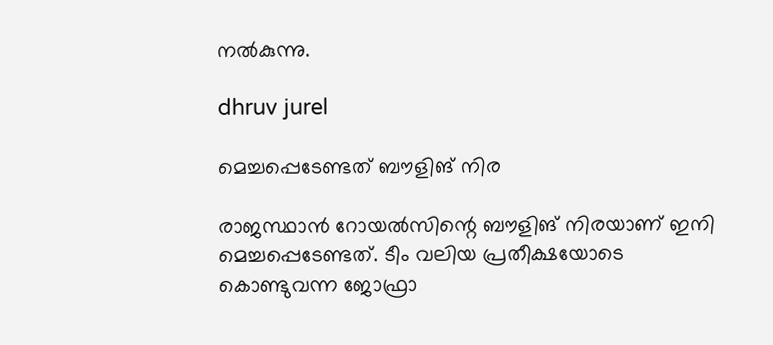നല്‍കുന്നു.

dhruv jurel

മെച്ചപ്പെടേണ്ടത് ബൗളിങ് നിര

രാജസ്ഥാന്‍ റോയല്‍സിന്റെ ബൗളിങ് നിരയാണ് ഇനി മെച്ചപ്പെടേണ്ടത്. ടീം വലിയ പ്രതീക്ഷയോടെ കൊണ്ടുവന്ന ജോഫ്രാ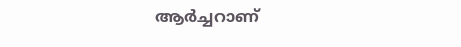ആര്‍ച്ചറാണ്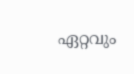ഏറ്റവും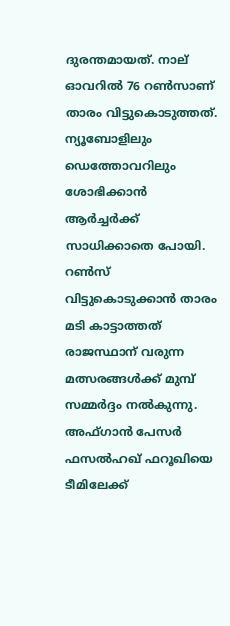ദുരന്തമായത്. നാല് ഓവറില്‍ 76 റണ്‍സാണ് താരം വിട്ടുകൊടുത്തത്. ന്യൂബോളിലും ഡെത്തോവറിലും ശോഭിക്കാന്‍ ആര്‍ച്ചര്‍ക്ക് സാധിക്കാതെ പോയി. റണ്‍സ് വിട്ടുകൊടുക്കാന്‍ താരം മടി കാട്ടാത്തത് രാജസ്ഥാന് വരുന്ന മത്സരങ്ങള്‍ക്ക് മുമ്പ് സമ്മര്‍ദ്ദം നല്‍കുന്നു. അഫ്ഗാന്‍ പേസര്‍ ഫസല്‍ഹഖ് ഫറൂഖിയെ ടീമിലേക്ക്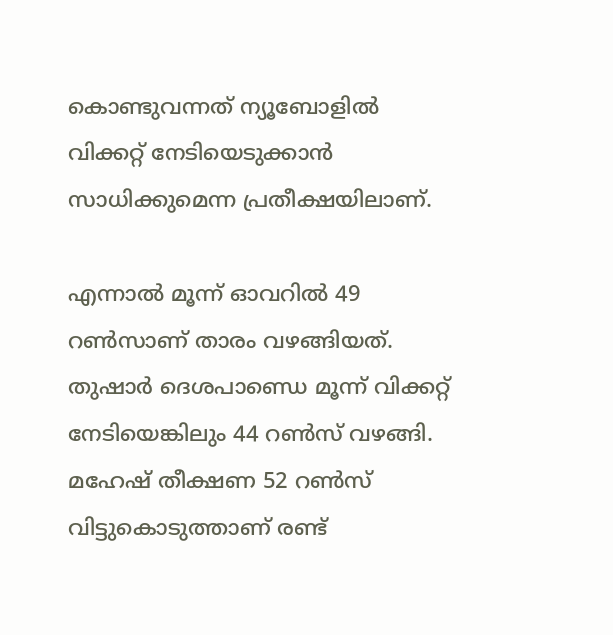കൊണ്ടുവന്നത് ന്യൂബോളില്‍ വിക്കറ്റ് നേടിയെടുക്കാന്‍ സാധിക്കുമെന്ന പ്രതീക്ഷയിലാണ്.

എന്നാല്‍ മൂന്ന് ഓവറില്‍ 49 റണ്‍സാണ് താരം വഴങ്ങിയത്. തുഷാര്‍ ദെശപാണ്ഡെ മൂന്ന് വിക്കറ്റ് നേടിയെങ്കിലും 44 റണ്‍സ് വഴങ്ങി. മഹേഷ് തീക്ഷണ 52 റണ്‍സ് വിട്ടുകൊടുത്താണ് രണ്ട്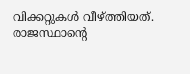വിക്കറ്റുകള്‍ വീഴ്ത്തിയത്. രാജസ്ഥാന്റെ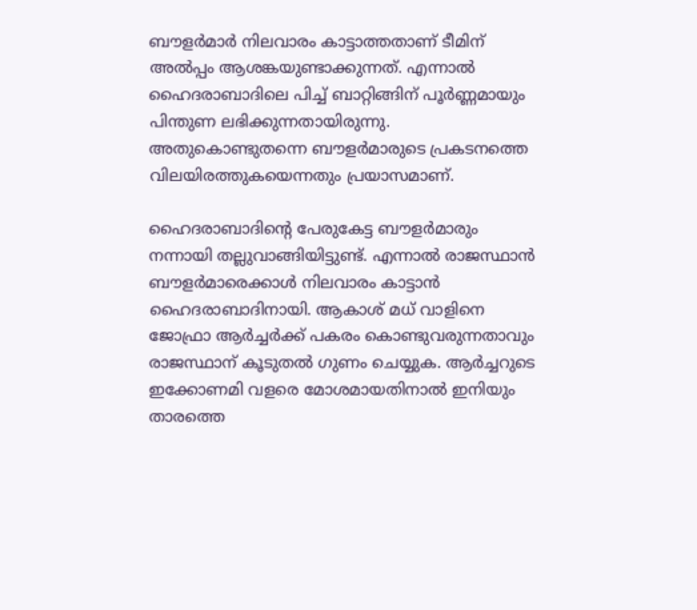ബൗളര്‍മാര്‍ നിലവാരം കാട്ടാത്തതാണ് ടീമിന് അല്‍പ്പം ആശങ്കയുണ്ടാക്കുന്നത്. എന്നാല്‍ ഹൈദരാബാദിലെ പിച്ച് ബാറ്റിങ്ങിന് പൂര്‍ണ്ണമായും പിന്തുണ ലഭിക്കുന്നതായിരുന്നു. അതുകൊണ്ടുതന്നെ ബൗളര്‍മാരുടെ പ്രകടനത്തെ വിലയിരത്തുകയെന്നതും പ്രയാസമാണ്.

ഹൈദരാബാദിന്റെ പേരുകേട്ട ബൗളര്‍മാരും നന്നായി തല്ലുവാങ്ങിയിട്ടുണ്ട്. എന്നാല്‍ രാജസ്ഥാന്‍ ബൗളര്‍മാരെക്കാള്‍ നിലവാരം കാട്ടാന്‍ ഹൈദരാബാദിനായി. ആകാശ് മധ് വാളിനെ ജോഫ്രാ ആര്‍ച്ചര്‍ക്ക് പകരം കൊണ്ടുവരുന്നതാവും രാജസ്ഥാന് കൂടുതല്‍ ഗുണം ചെയ്യുക. ആര്‍ച്ചറുടെ ഇക്കോണമി വളരെ മോശമായതിനാല്‍ ഇനിയും താരത്തെ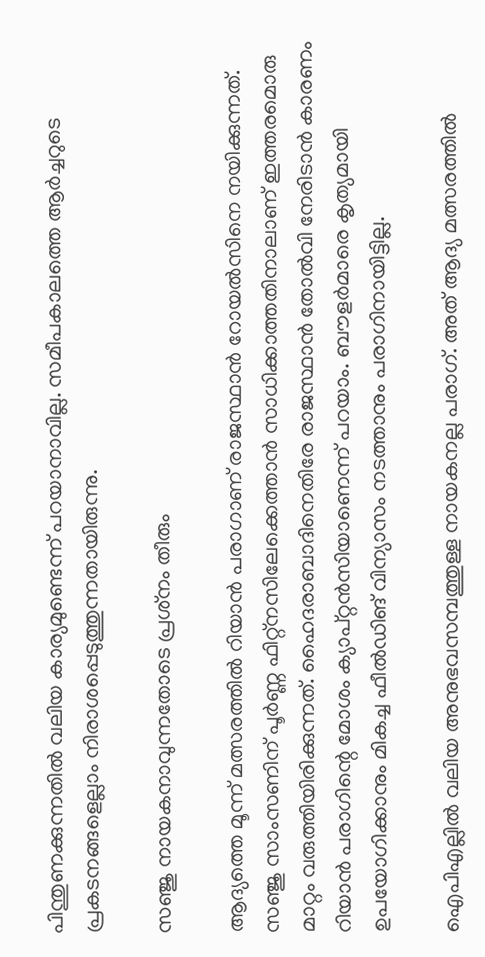പിന്തുണക്കുന്നതില്‍ വലിയ കാര്യമുണ്ടെന്ന് പറയാനാവില്ല. സമീപകാലത്തെ ആര്‍ച്ചറുടെ പ്രകടനങ്ങളെല്ലാം നിരാശപ്പെടുത്തുന്നതായിരുന്നു.

സഞ്ജു നായകനാവുന്നതോടെ പ്രശ്‌നം തീരും

ആദ്യത്തെ മൂന്ന് മത്സരത്തില്‍ റിയാന്‍ പരാഗാണ് രാജസ്ഥാന്‍ റോയല്‍സിനെ നയിക്കുന്നത്. സഞ്ജു സാംസണിന് പൂര്‍ണ്ണ ഫിറ്റ്‌നസിലേക്കെത്താന്‍ സാധിക്കാത്തതിനാലാണ് ഇത്തരമൊരു മാറ്റം വരുത്തിയിരിക്കുന്നത്. ഹൈദരാബാദിനെതിരേ രാജസ്ഥാന്‍ തോല്‍വി നേരിടാന്‍ കാരണം റിയാന്‍ പരാഗിന്റെ മോശം ക്യാപ്റ്റന്‍സിയാണെന്ന് പറയാം. ബൗളര്‍മാരെ കൃത്യമായി ഉപയോഗിക്കാനും മികച്ച ഫീല്‍ഡിങ് വിന്യാസം നടത്താനും പരാഗിനായിട്ടില്ല.

ഐപിഎല്ലില്‍ വലിയ അനുഭവസമ്പത്തുള്ള നായകനല്ല പരാഗ്. അത് ആദ്യ മത്സരത്തില്‍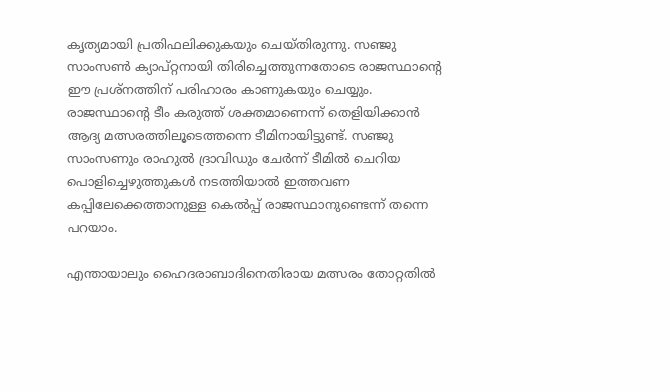കൃത്യമായി പ്രതിഫലിക്കുകയും ചെയ്തിരുന്നു. സഞ്ജു സാംസണ്‍ ക്യാപ്റ്റനായി തിരിച്ചെത്തുന്നതോടെ രാജസ്ഥാന്റെ ഈ പ്രശ്‌നത്തിന് പരിഹാരം കാണുകയും ചെയ്യും. രാജസ്ഥാന്റെ ടീം കരുത്ത് ശക്തമാണെന്ന് തെളിയിക്കാന്‍ ആദ്യ മത്സരത്തിലൂടെത്തന്നെ ടീമിനായിട്ടുണ്ട്. സഞ്ജു സാംസണും രാഹുല്‍ ദ്രാവിഡും ചേര്‍ന്ന് ടീമില്‍ ചെറിയ പൊളിച്ചെഴുത്തുകള്‍ നടത്തിയാല്‍ ഇത്തവണ കപ്പിലേക്കെത്താനുള്ള കെല്‍പ്പ് രാജസ്ഥാനുണ്ടെന്ന് തന്നെ പറയാം.

എന്തായാലും ഹൈദരാബാദിനെതിരായ മത്സരം തോറ്റതില്‍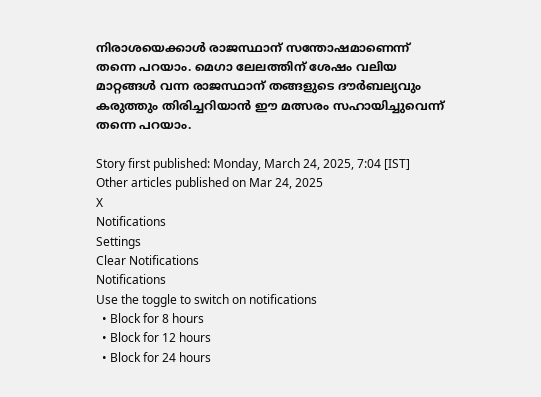നിരാശയെക്കാള്‍ രാജസ്ഥാന് സന്തോഷമാണെന്ന് തന്നെ പറയാം. മെഗാ ലേലത്തിന് ശേഷം വലിയ മാറ്റങ്ങള്‍ വന്ന രാജസ്ഥാന് തങ്ങളുടെ ദൗര്‍ബല്യവും കരുത്തും തിരിച്ചറിയാന്‍ ഈ മത്സരം സഹായിച്ചുവെന്ന് തന്നെ പറയാം.

Story first published: Monday, March 24, 2025, 7:04 [IST]
Other articles published on Mar 24, 2025
X
Notifications
Settings
Clear Notifications
Notifications
Use the toggle to switch on notifications
  • Block for 8 hours
  • Block for 12 hours
  • Block for 24 hours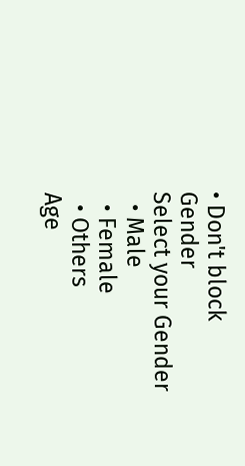• Don't block
Gender
Select your Gender
  • Male
  • Female
  • Others
Age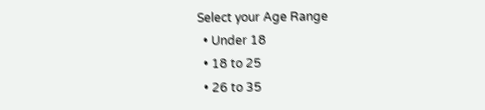Select your Age Range
  • Under 18
  • 18 to 25
  • 26 to 35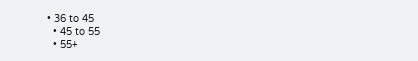• 36 to 45
  • 45 to 55
  • 55+